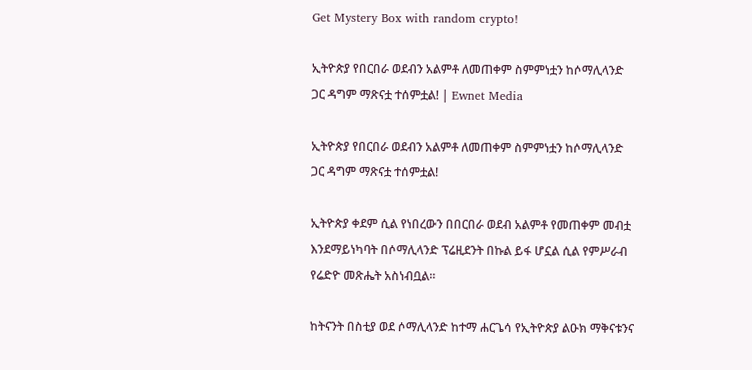Get Mystery Box with random crypto!

ኢትዮጵያ የበርበራ ወደብን አልምቶ ለመጠቀም ስምምነቷን ከሶማሊላንድ ጋር ዳግም ማጽናቷ ተሰምቷል! | Ewnet Media

ኢትዮጵያ የበርበራ ወደብን አልምቶ ለመጠቀም ስምምነቷን ከሶማሊላንድ ጋር ዳግም ማጽናቷ ተሰምቷል!

ኢትዮጵያ ቀደም ሲል የነበረውን በበርበራ ወደብ አልምቶ የመጠቀም መብቷ እንደማይነካባት በሶማሊላንድ ፕሬዚደንት በኩል ይፋ ሆኗል ሲል የምሥራብ የሬድዮ መጽሔት አስነብቧል፡፡

ከትናንት በስቲያ ወደ ሶማሊላንድ ከተማ ሐርጌሳ የኢትዮጵያ ልዑክ ማቅናቱንና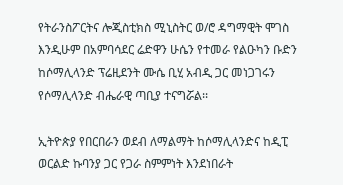የትራንስፖርትና ሎጂስቲክስ ሚኒስትር ወ/ሮ ዳግማዊት ሞገስ እንዲሁም በአምባሳደር ሬድዋን ሁሴን የተመራ የልዑካን ቡድን ከሶማሊላንድ ፕሬዚደንት ሙሴ ቢሂ አብዲ ጋር መነጋገሩን የሶማሊላንድ ብሔራዊ ጣቢያ ተናግሯል፡፡

ኢትዮጵያ የበርበራን ወደብ ለማልማት ከሶማሊላንድና ከዲፒ ወርልድ ኩባንያ ጋር የጋራ ስምምነት እንደነበራት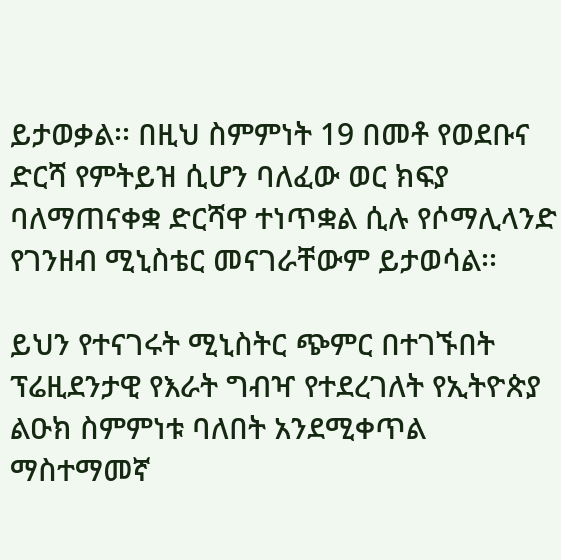ይታወቃል፡፡ በዚህ ስምምነት 19 በመቶ የወደቡና ድርሻ የምትይዝ ሲሆን ባለፈው ወር ክፍያ ባለማጠናቀቋ ድርሻዋ ተነጥቋል ሲሉ የሶማሊላንድ የገንዘብ ሚኒስቴር መናገራቸውም ይታወሳል፡፡

ይህን የተናገሩት ሚኒስትር ጭምር በተገኙበት ፕሬዚደንታዊ የእራት ግብዣ የተደረገለት የኢትዮጵያ ልዑክ ስምምነቱ ባለበት አንደሚቀጥል ማስተማመኛ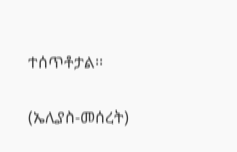ተሰጥቶታል፡፡

(ኤሊያስ-መሰረት)